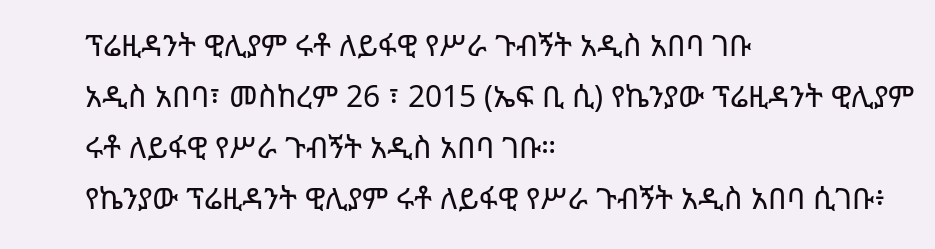ፕሬዚዳንት ዊሊያም ሩቶ ለይፋዊ የሥራ ጉብኝት አዲስ አበባ ገቡ
አዲስ አበባ፣ መስከረም 26 ፣ 2015 (ኤፍ ቢ ሲ) የኬንያው ፕሬዚዳንት ዊሊያም ሩቶ ለይፋዊ የሥራ ጉብኝት አዲስ አበባ ገቡ።
የኬንያው ፕሬዚዳንት ዊሊያም ሩቶ ለይፋዊ የሥራ ጉብኝት አዲስ አበባ ሲገቡ፥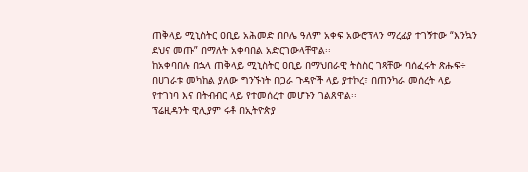ጠቅላይ ሚኒስትር ዐቢይ አሕመድ በቦሌ ዓለም አቀፍ አውሮፕላን ማረፊያ ተገኝተው “እንኳን ደህና መጡ” በማለት አቀባበል አድርገውላቸዋል፡፡
ከአቀባበሉ በኋላ ጠቅላይ ሚኒስትር ዐቢይ በማህበራዊ ትስስር ገጻቸው ባሰፈሩት ጽሑፍ÷ በሀገራቱ መካከል ያለው ግንኙነት በጋራ ጉዳዮች ላይ ያተኮረ፣ በጠንካራ መሰረት ላይ የተገነባ እና በትብብር ላይ የተመሰረተ መሆኑን ገልጸዋል፡፡
ፕሬዚዳንት ዊሊያም ሩቶ በኢትዮጵያ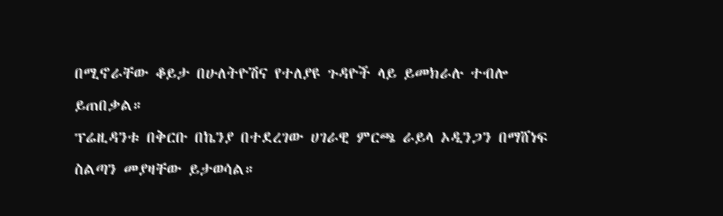በሚኖራቸው ቆይታ በሁለትዮሽና የተለያዩ ጉዳዮች ላይ ይመክራሉ ተብሎ ይጠበቃል።
ፕሬዚዳንቱ በቅርቡ በኬንያ በተደረገው ሀገራዊ ምርጫ ራይላ ኦዲንጋን በማሸነፍ ስልጣን መያዛቸው ይታወሳል።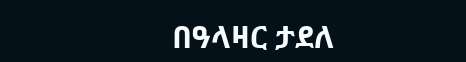በዓላዛር ታደለ